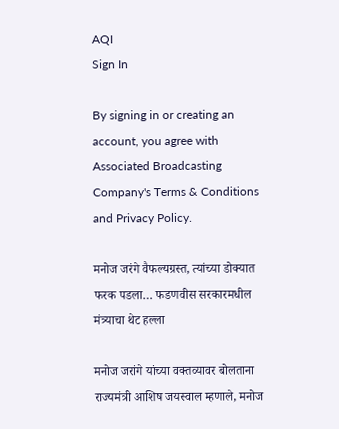AQI
Sign In

By signing in or creating an account, you agree with Associated Broadcasting Company's Terms & Conditions and Privacy Policy.

मनोज जरंगे वैफल्यग्रस्त, त्यांच्या डोक्यात फरक पडला… फडणवीस सरकारमधील मंत्र्याचा थेट हल्ला

मनोज जरांगे यांच्या वक्तव्यावर बोलताना राज्यमंत्री आशिष जयस्वाल म्हणाले, मनोज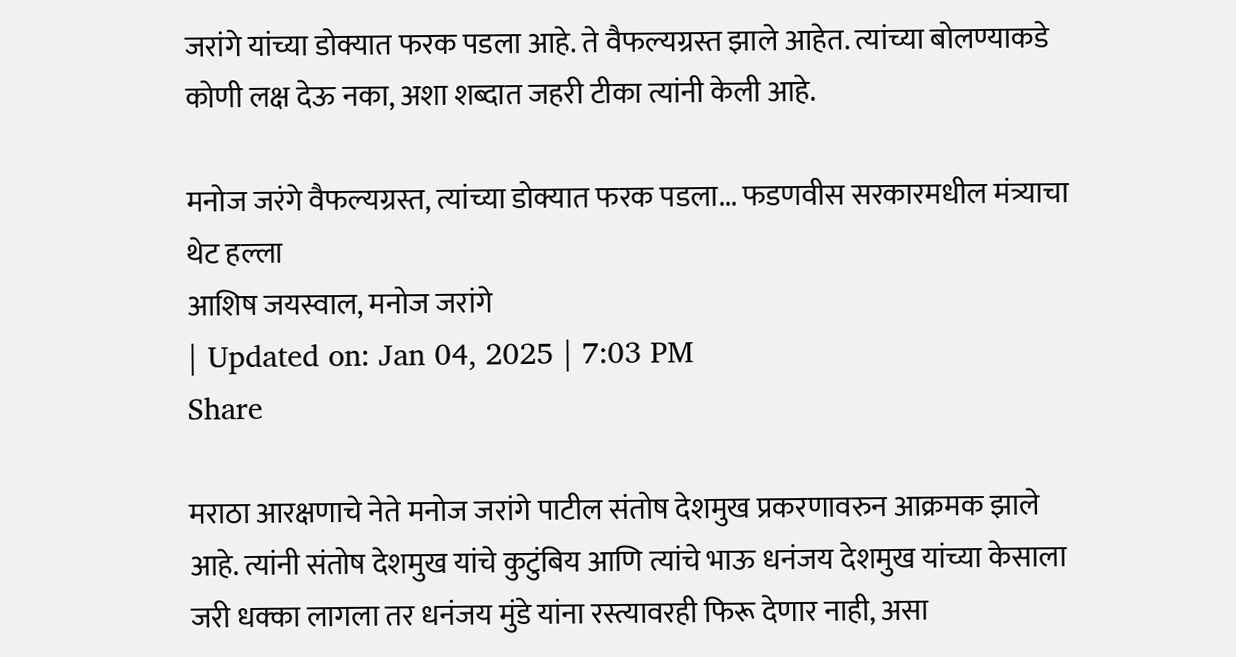जरांगे यांच्या डोक्यात फरक पडला आहे. ते वैफल्यग्रस्त झाले आहेत. त्यांच्या बोलण्याकडे कोणी लक्ष देऊ नका, अशा शब्दात जहरी टीका त्यांनी केली आहे.

मनोज जरंगे वैफल्यग्रस्त, त्यांच्या डोक्यात फरक पडला... फडणवीस सरकारमधील मंत्र्याचा थेट हल्ला
आशिष जयस्वाल, मनोज जरांगे
| Updated on: Jan 04, 2025 | 7:03 PM
Share

मराठा आरक्षणाचे नेते मनोज जरांगे पाटील संतोष देशमुख प्रकरणावरुन आक्रमक झाले आहे. त्यांनी संतोष देशमुख यांचे कुटुंबिय आणि त्यांचे भाऊ धनंजय देशमुख यांच्या केसाला जरी धक्का लागला तर धनंजय मुंडे यांना रस्त्यावरही फिरू देणार नाही, असा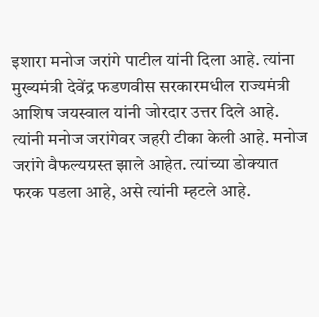इशारा मनोज जरांगे पाटील यांनी दिला आहे. त्यांना मुख्यमंत्री देवेंद्र फडणवीस सरकारमधील राज्यमंत्री आशिष जयस्वाल यांनी जोरदार उत्तर दिले आहे. त्यांनी मनोज जरांगेवर जहरी टीका केली आहे. मनोज जरांगे वैफल्यग्रस्त झाले आहेत. त्यांच्या डोक्यात फरक पडला आहे, असे त्यांनी म्हटले आहे.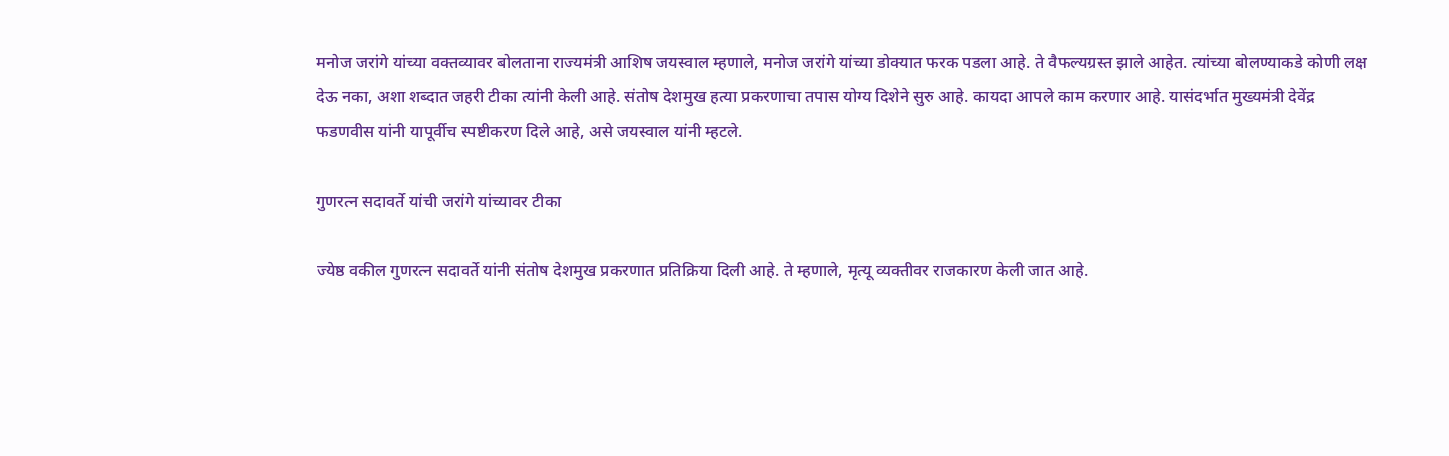मनोज जरांगे यांच्या वक्तव्यावर बोलताना राज्यमंत्री आशिष जयस्वाल म्हणाले, मनोज जरांगे यांच्या डोक्यात फरक पडला आहे. ते वैफल्यग्रस्त झाले आहेत. त्यांच्या बोलण्याकडे कोणी लक्ष देऊ नका, अशा शब्दात जहरी टीका त्यांनी केली आहे. संतोष देशमुख हत्या प्रकरणाचा तपास योग्य दिशेने सुरु आहे. कायदा आपले काम करणार आहे. यासंदर्भात मुख्यमंत्री देवेंद्र फडणवीस यांनी यापूर्वीच स्पष्टीकरण दिले आहे, असे जयस्वाल यांनी म्हटले.

गुणरत्न सदावर्ते यांची जरांगे यांच्यावर टीका

ज्येष्ठ वकील गुणरत्न सदावर्ते यांनी संतोष देशमुख प्रकरणात प्रतिक्रिया दिली आहे. ते म्हणाले, मृत्यू व्यक्तीवर राजकारण केली जात आहे.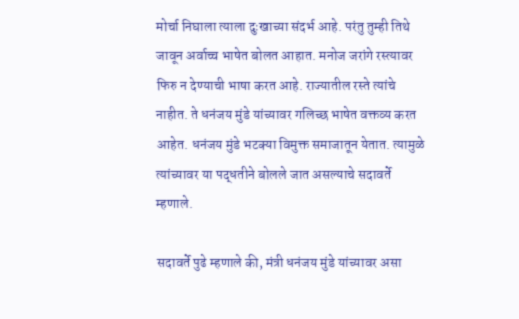मोर्चा निघाला त्याला दुःखाच्या संदर्भ आहे. परंतु तुम्ही तिथे जावून अर्वाच्च भाषेत बोलत आहात. मनोज जरांगे रस्त्यावर फिरु न देण्याची भाषा करत आहे. राज्यातील रस्ते त्यांचे नाहीत. ते धनंजय मुंडे यांच्यावर गलिच्छ भाषेत वक्तव्य करत आहेत. धनंजय मुंडे भटक्या विमुक्त समाजातून येतात. त्यामुळे त्यांच्यावर या पद्धतीने बोलले जात असल्याचे सदावर्ते म्हणाले.

सदावर्ते पुढे म्हणाले की, मंत्री धनंजय मुंडे यांच्यावर असा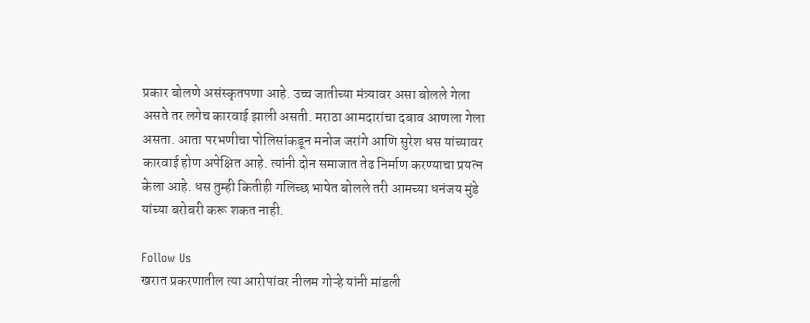प्रकार बोलणे असंस्कृतपणा आहे. उच्च जातीच्या मंत्र्यावर असा बोलले गेला असते तर लगेच कारवाई झाली असती. मराठा आमदारांचा दबाव आणला गेला असता. आता परभणीचा पोलिसांकडून मनोज जरांगे आणि सुरेश धस यांच्यावर कारवाई होण अपेक्षित आहे. त्यांनी दोन समाजात तेढ निर्माण करण्याचा प्रयत्न केला आहे. धस तुम्ही कितीही गलिच्छ भाषेत बोलले तरी आमच्या धनंजय मुंडे यांच्या बरोबरी करू शकत नाही.

Follow Us
खरात प्रकरणातील त्या आरोपांवर नीलम गोऱ्हे यांनी मांडली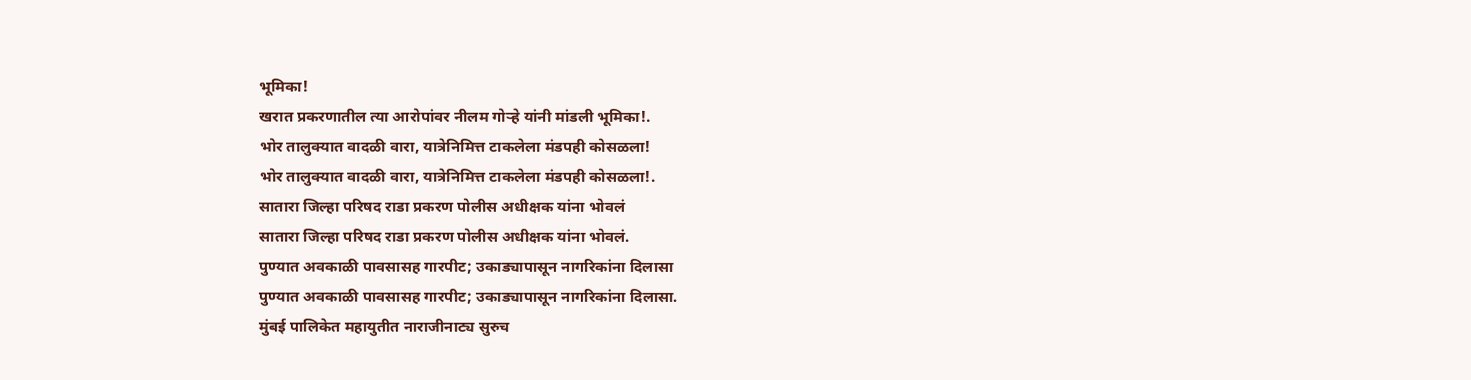भूमिका!
खरात प्रकरणातील त्या आरोपांवर नीलम गोऱ्हे यांनी मांडली भूमिका!.
भोर तालुक्यात वादळी वारा, यात्रेनिमित्त टाकलेला मंडपही कोसळला!
भोर तालुक्यात वादळी वारा, यात्रेनिमित्त टाकलेला मंडपही कोसळला!.
सातारा जिल्हा परिषद राडा प्रकरण पोलीस अधीक्षक यांना भोवलं
सातारा जिल्हा परिषद राडा प्रकरण पोलीस अधीक्षक यांना भोवलं.
पुण्यात अवकाळी पावसासह गारपीट; उकाड्यापासून नागरिकांना दिलासा
पुण्यात अवकाळी पावसासह गारपीट; उकाड्यापासून नागरिकांना दिलासा.
मुंबई पालिकेत महायुतीत नाराजीनाट्य सुरुच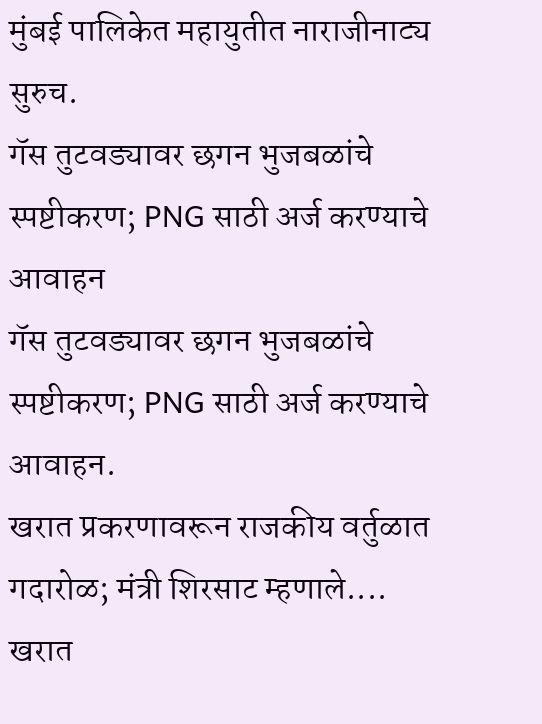मुंबई पालिकेत महायुतीत नाराजीनाट्य सुरुच.
गॅस तुटवड्यावर छगन भुजबळांचे स्पष्टीकरण; PNG साठी अर्ज करण्याचे आवाहन
गॅस तुटवड्यावर छगन भुजबळांचे स्पष्टीकरण; PNG साठी अर्ज करण्याचे आवाहन.
खरात प्रकरणावरून राजकीय वर्तुळात गदारोळ; मंत्री शिरसाट म्हणाले....
खरात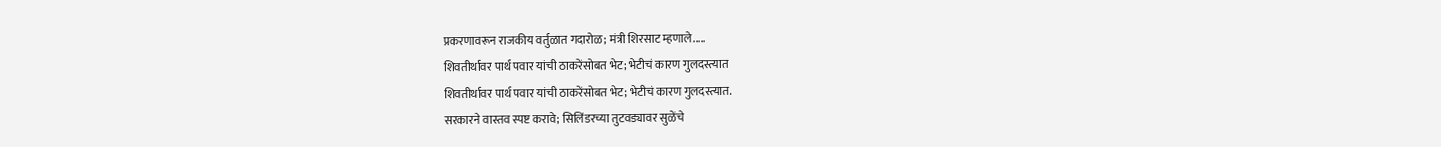प्रकरणावरून राजकीय वर्तुळात गदारोळ; मंत्री शिरसाट म्हणाले.....
शिवतीर्थावर पार्थ पवार यांची ठाकरेंसोबत भेट; भेटीचं कारण गुलदस्त्यात
शिवतीर्थावर पार्थ पवार यांची ठाकरेंसोबत भेट; भेटीचं कारण गुलदस्त्यात.
सरकारने वास्तव स्पष्ट करावे; सिलिंडरच्या तुटवड्यावर सुळेंचे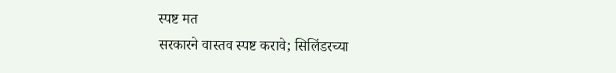स्पष्ट मत
सरकारने वास्तव स्पष्ट करावे; सिलिंडरच्या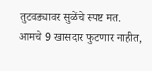तुटवड्यावर सुळेंचे स्पष्ट मत.
आमचे 9 खासदार फुटणार नाहीत,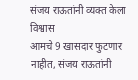संजय राऊतांनी व्यक्त केला विश्वास
आमचे 9 खासदार फुटणार नाहीत, संजय राऊतांनी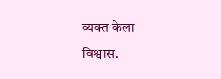व्यक्त केला विश्वास.